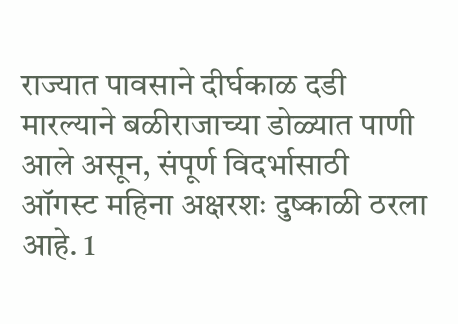राज्यात पावसाने दीर्घकाळ दडी मारल्याने बळीराजाच्या डोळ्यात पाणी आले असून, संपूर्ण विदर्भासाठी ऑगस्ट महिना अक्षरशः दुष्काळी ठरला आहे. 1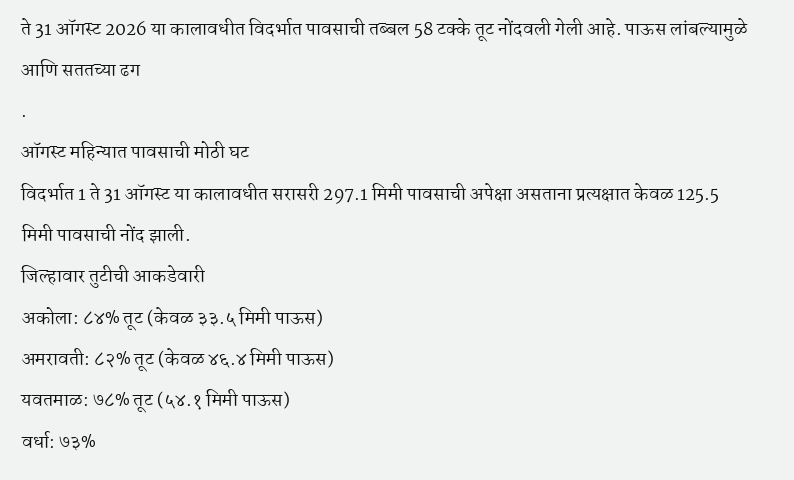ते 31 ऑगस्ट 2026 या कालावधीत विदर्भात पावसाची तब्बल 58 टक्के तूट नोंदवली गेली आहे. पाऊस लांबल्यामुळे आणि सततच्या ढग
.
ऑगस्ट महिन्यात पावसाची मोठी घट
विदर्भात 1 ते 31 ऑगस्ट या कालावधीत सरासरी 297.1 मिमी पावसाची अपेक्षा असताना प्रत्यक्षात केवळ 125.5 मिमी पावसाची नोंद झाली.
जिल्हावार तुटीची आकडेवारी
अकोला: ८४% तूट (केवळ ३३.५ मिमी पाऊस)
अमरावती: ८२% तूट (केवळ ४६.४ मिमी पाऊस)
यवतमाळ: ७८% तूट (५४.१ मिमी पाऊस)
वर्धा: ७३%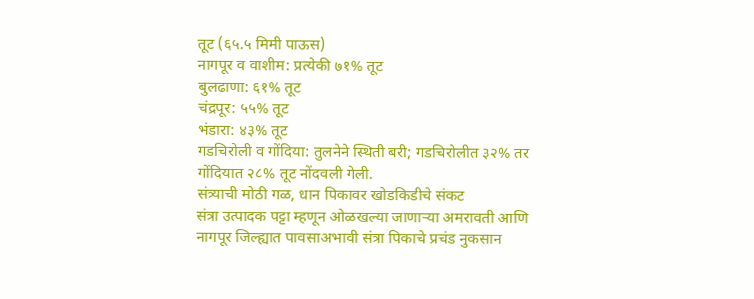तूट (६५.५ मिमी पाऊस)
नागपूर व वाशीम: प्रत्येकी ७१% तूट
बुलढाणा: ६१% तूट
चंद्रपूर: ५५% तूट
भंडारा: ४३% तूट
गडचिरोली व गोंदिया: तुलनेने स्थिती बरी; गडचिरोलीत ३२% तर गोंदियात २८% तूट नोंदवली गेली.
संत्र्याची मोठी गळ, धान पिकावर खोडकिडीचे संकट
संत्रा उत्पादक पट्टा म्हणून ओळखल्या जाणाऱ्या अमरावती आणि नागपूर जिल्ह्यात पावसाअभावी संत्रा पिकाचे प्रचंड नुकसान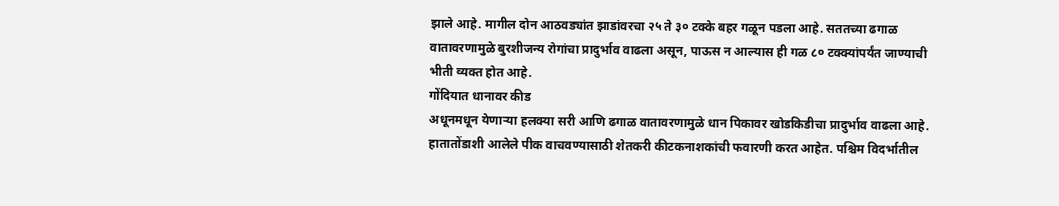झाले आहे. मागील दोन आठवड्यांत झाडांवरचा २५ ते ३० टक्के बहर गळून पडला आहे. सततच्या ढगाळ वातावरणामुळे बुरशीजन्य रोगांचा प्रादुर्भाव वाढला असून, पाऊस न आल्यास ही गळ ८० टक्क्यांपर्यंत जाण्याची भीती व्यक्त होत आहे.
गोंदियात धानावर कीड
अधूनमधून येणाऱ्या हलक्या सरी आणि ढगाळ वातावरणामुळे धान पिकावर खोडकिडीचा प्रादुर्भाव वाढला आहे. हातातोंडाशी आलेले पीक वाचवण्यासाठी शेतकरी कीटकनाशकांची फवारणी करत आहेत. पश्चिम विदर्भातील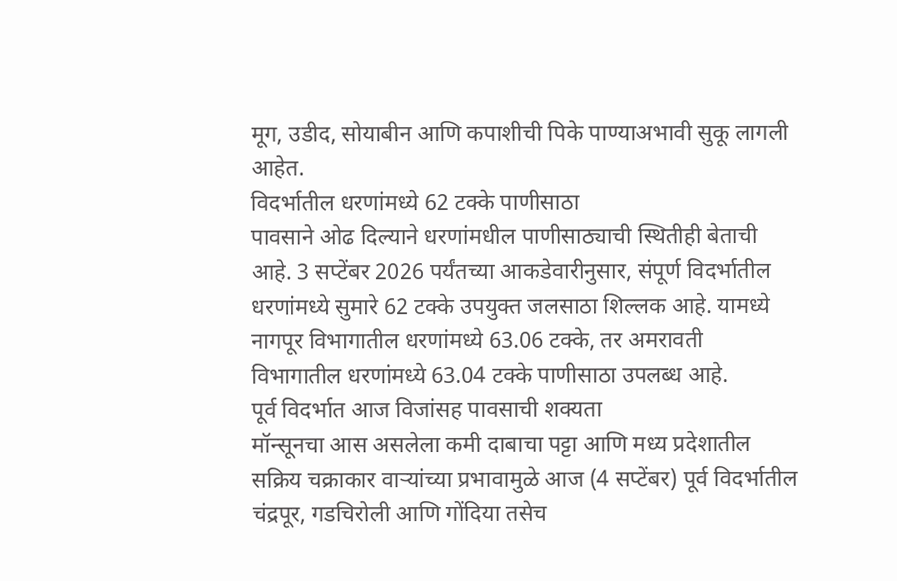मूग, उडीद, सोयाबीन आणि कपाशीची पिके पाण्याअभावी सुकू लागली आहेत.
विदर्भातील धरणांमध्ये 62 टक्के पाणीसाठा
पावसाने ओढ दिल्याने धरणांमधील पाणीसाठ्याची स्थितीही बेताची आहे. 3 सप्टेंबर 2026 पर्यंतच्या आकडेवारीनुसार, संपूर्ण विदर्भातील धरणांमध्ये सुमारे 62 टक्के उपयुक्त जलसाठा शिल्लक आहे. यामध्ये नागपूर विभागातील धरणांमध्ये 63.06 टक्के, तर अमरावती विभागातील धरणांमध्ये 63.04 टक्के पाणीसाठा उपलब्ध आहे.
पूर्व विदर्भात आज विजांसह पावसाची शक्यता
मॉन्सूनचा आस असलेला कमी दाबाचा पट्टा आणि मध्य प्रदेशातील सक्रिय चक्राकार वाऱ्यांच्या प्रभावामुळे आज (4 सप्टेंबर) पूर्व विदर्भातील चंद्रपूर, गडचिरोली आणि गोंदिया तसेच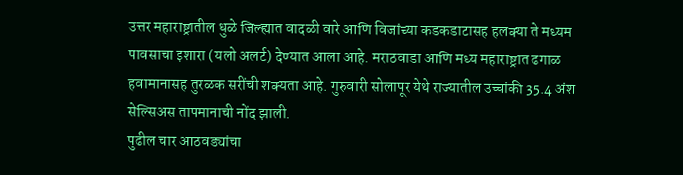उत्तर महाराष्ट्रातील धुळे जिल्ह्यात वादळी वारे आणि विजांच्या कडकडाटासह हलक्या ते मध्यम पावसाचा इशारा (यलो अलर्ट) देण्यात आला आहे. मराठवाडा आणि मध्य महाराष्ट्रात ढगाळ हवामानासह तुरळक सरींची शक्यता आहे. गुरुवारी सोलापूर येथे राज्यातील उच्चांकी 35.4 अंश सेल्सिअस तापमानाची नोंद झाली.
पुढील चार आठवड्यांचा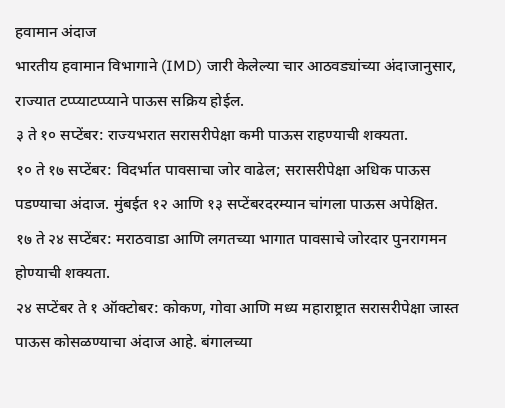हवामान अंदाज
भारतीय हवामान विभागाने (IMD) जारी केलेल्या चार आठवड्यांच्या अंदाजानुसार, राज्यात टप्प्याटप्प्याने पाऊस सक्रिय होईल.
३ ते १० सप्टेंबर: राज्यभरात सरासरीपेक्षा कमी पाऊस राहण्याची शक्यता.
१० ते १७ सप्टेंबर: विदर्भात पावसाचा जोर वाढेल; सरासरीपेक्षा अधिक पाऊस पडण्याचा अंदाज. मुंबईत १२ आणि १३ सप्टेंबरदरम्यान चांगला पाऊस अपेक्षित.
१७ ते २४ सप्टेंबर: मराठवाडा आणि लगतच्या भागात पावसाचे जोरदार पुनरागमन होण्याची शक्यता.
२४ सप्टेंबर ते १ ऑक्टोबर: कोकण, गोवा आणि मध्य महाराष्ट्रात सरासरीपेक्षा जास्त पाऊस कोसळण्याचा अंदाज आहे. बंगालच्या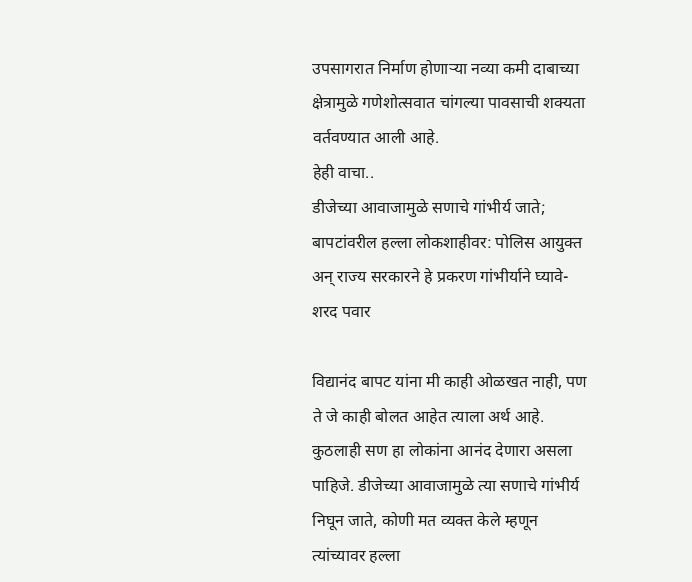उपसागरात निर्माण होणाऱ्या नव्या कमी दाबाच्या क्षेत्रामुळे गणेशोत्सवात चांगल्या पावसाची शक्यता वर्तवण्यात आली आहे.
हेही वाचा..
डीजेच्या आवाजामुळे सणाचे गांभीर्य जाते; बापटांवरील हल्ला लोकशाहीवर: पोलिस आयुक्त अन् राज्य सरकारने हे प्रकरण गांभीर्याने घ्यावे- शरद पवार

विद्यानंद बापट यांना मी काही ओळखत नाही, पण ते जे काही बोलत आहेत त्याला अर्थ आहे. कुठलाही सण हा लोकांना आनंद देणारा असला पाहिजे. डीजेच्या आवाजामुळे त्या सणाचे गांभीर्य निघून जाते, कोणी मत व्यक्त केले म्हणून त्यांच्यावर हल्ला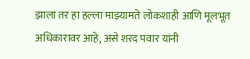झाला तर हा हल्ला माझ्यामते लोकशाही आणि मूलभूत अधिकारावर आहे, असे शरद पवार यांनी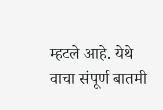म्हटले आहे. येथे वाचा संपूर्ण बातमी